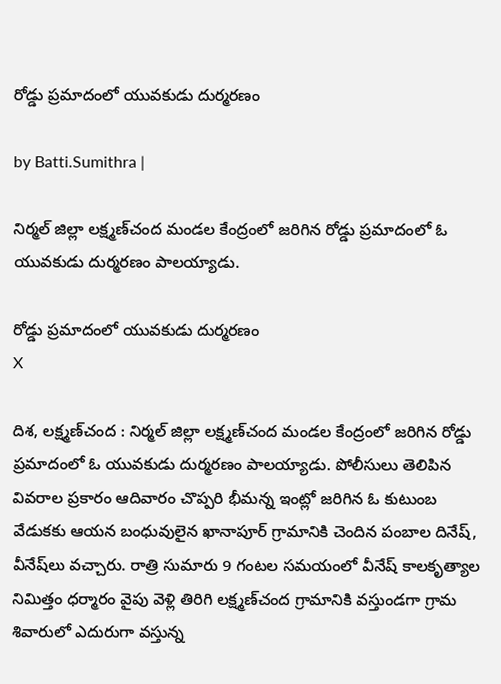రోడ్డు ప్రమాదంలో యువకుడు దుర్మరణం

by Batti.Sumithra |

నిర్మల్ జిల్లా లక్ష్మణ్‌చంద మండల కేంద్రంలో జరిగిన రోడ్డు ప్రమాదంలో ఓ యువకుడు దుర్మరణం పాలయ్యాడు.

రోడ్డు ప్రమాదంలో యువకుడు దుర్మరణం
X

దిశ, లక్ష్మణ్‌చంద : నిర్మల్ జిల్లా లక్ష్మణ్‌చంద మండల కేంద్రంలో జరిగిన రోడ్డు ప్రమాదంలో ఓ యువకుడు దుర్మరణం పాలయ్యాడు. పోలీసులు తెలిపిన వివరాల ప్రకారం ఆదివారం చొప్పరి భీమన్న ఇంట్లో జరిగిన ఓ కుటుంబ వేడుకకు ఆయన బంధువులైన ఖానాపూర్ గ్రామానికి చెందిన పంబాల దినేష్, వీనేష్‌లు వచ్చారు. రాత్రి సుమారు 9 గంటల సమయంలో వీనేష్ కాలకృత్యాల నిమిత్తం ధర్మారం వైపు వెళ్లి తిరిగి లక్ష్మణ్‌చంద గ్రామానికి వస్తుండగా గ్రామ శివారులో ఎదురుగా వస్తున్న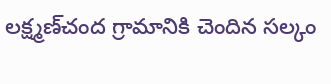లక్ష్మణ్‌చంద గ్రామానికి చెందిన సల్కం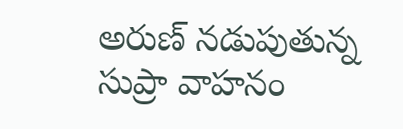అరుణ్ నడుపుతున్న సుప్రా వాహనం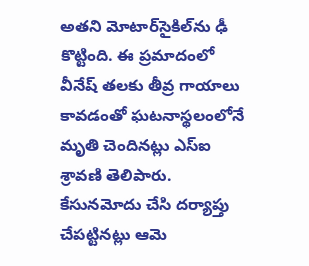అతని మోటార్‌సైకిల్‌ను ఢీ కొట్టింది. ఈ ప్రమాదంలో వీనేష్ తలకు తీవ్ర గాయాలు కావడంతో ఘటనాస్థలంలోనే మృతి చెందినట్లు ఎస్‌ఐ శ్రావణి తెలిపారు. కేసునమోదు చేసి దర్యాప్తు చేపట్టినట్లు ఆమె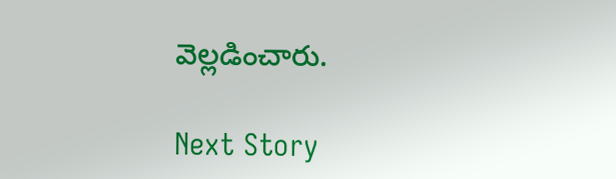వెల్లడించారు.

Next Story